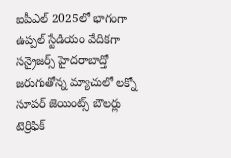ఐపీఎల్ 2025లో భాగంగా ఉప్పల్ స్టేడియం వేదికగా సన్రైజర్స్ హైదరాబాద్తో జరుగుతోన్న మ్యాచులో లక్నో సూపర్ జెయింట్స్ బౌలర్లు టెర్రిఫిక్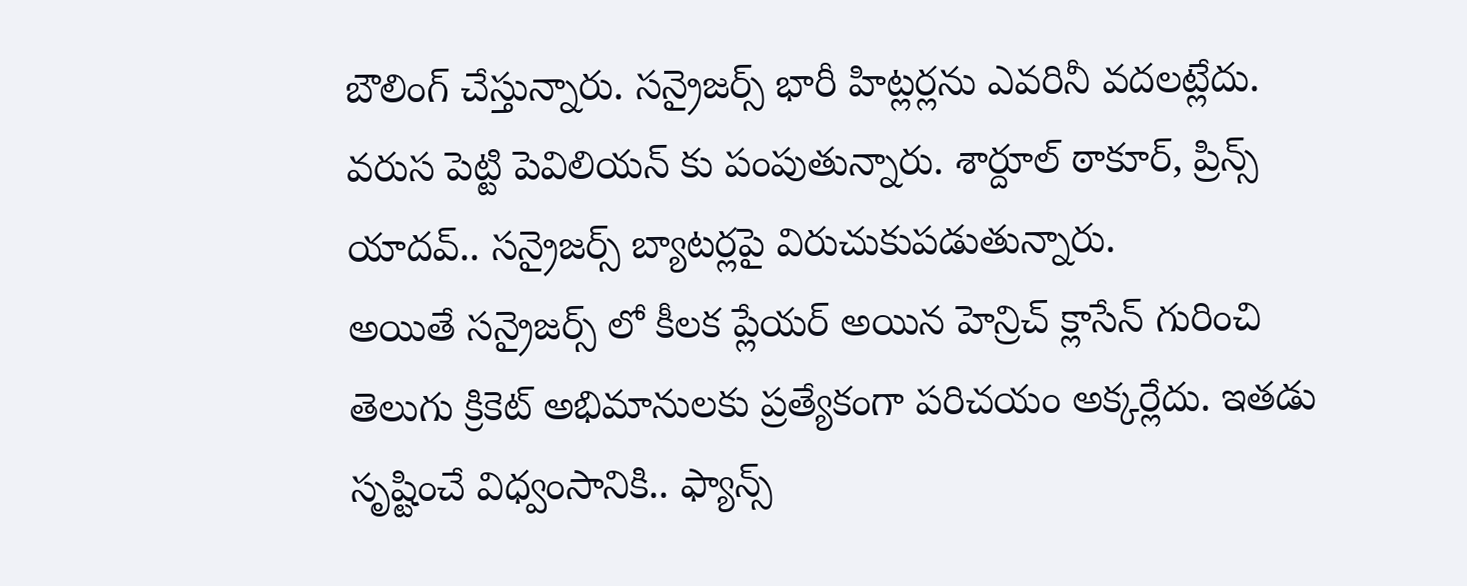బౌలింగ్ చేస్తున్నారు. సన్రైజర్స్ భారీ హిట్లర్లను ఎవరినీ వదలట్లేదు. వరుస పెట్టి పెవిలియన్ కు పంపుతున్నారు. శార్దూల్ ఠాకూర్, ప్రిన్స్ యాదవ్.. సన్రైజర్స్ బ్యాటర్లపై విరుచుకుపడుతున్నారు.
అయితే సన్రైజర్స్ లో కీలక ప్లేయర్ అయిన హెన్రిచ్ క్లాసేన్ గురించి తెలుగు క్రికెట్ అభిమానులకు ప్రత్యేకంగా పరిచయం అక్కర్లేదు. ఇతడు సృష్టించే విధ్వంసానికి.. ఫ్యాన్స్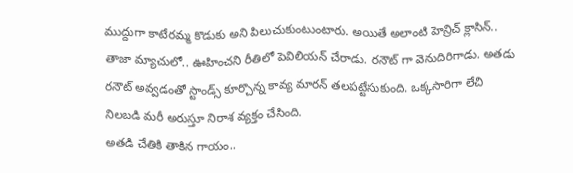ముద్దుగా కాటేరమ్మ కొడుకు అని పిలుచుకుంటుంటారు. అయితే అలాంటి హెన్రిచ్ క్లాసిన్.. తాజా మ్యాచులో.. ఊహించని రీతిలో పెవిలియన్ చేరాడు. రనౌట్ గా వెనుదిరిగాడు. అతడు రనౌట్ అవ్వడంతో స్టాండ్స్ కూర్చొన్న కావ్య మారన్ తలపట్టేసుకుంది. ఒక్కసారిగా లేచి నిలబడి మరీ అరుస్తూ నిరాశ వ్యక్తం చేసింది.
అతడి చేతికి తాకిన గాయం..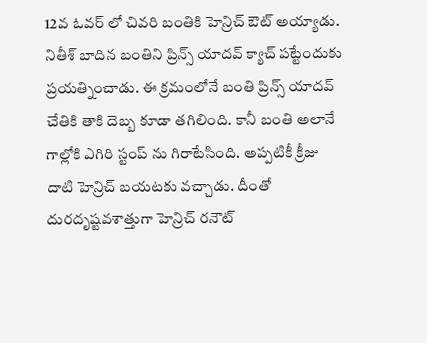12వ ఓవర్ లో చివరి బంతికి హెన్రిచ్ ఔట్ అయ్యాడు. నితీశ్ బాదిన బంతిని ప్రిన్స్ యాదవ్ క్యాచ్ పట్టేందుకు ప్రయత్నించాడు. ఈ క్రమంలోనే బంతి ప్రిన్స్ యాదవ్ చేతికి తాకి దెబ్బ కూడా తగిలింది. కానీ బంతి అలానే గాల్లోకి ఎగిరి స్టంప్ ను గిరాటేసింది. అప్పటికీ క్రీజు దాటి హెన్రిచ్ బయటకు వచ్చాడు. దీంతో దురదృష్టవశాత్తుగా హెన్రిచ్ రనౌట్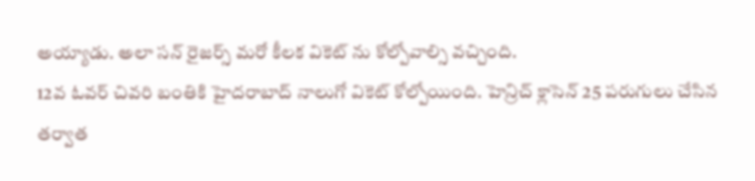అయ్యాడు. అలా సన్ రైజర్స్ మరో కీలక వికెట్ ను కోల్పోవాల్సి వచ్చింది.
12వ ఓవర్ చివరి బంతికి హైదరాబాద్ నాలుగో వికెట్ కోల్పోయింది. హెన్రిచ్ క్లాసెన్ 25 పరుగులు చేసిన తర్వాత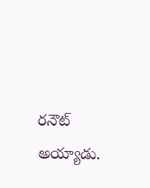రనౌట్ అయ్యాడు.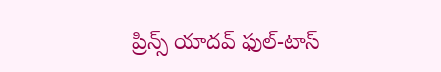ప్రిన్స్ యాదవ్ ఫుల్-టాస్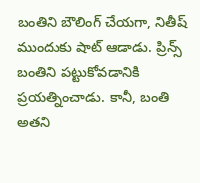బంతిని బౌలింగ్ చేయగా, నితీష్ ముందుకు షాట్ ఆడాడు. ప్రిన్స్ బంతిని పట్టుకోవడానికి ప్రయత్నించాడు. కానీ, బంతి అతని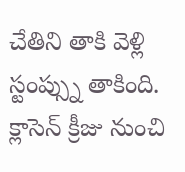చేతిని తాకి వెళ్లి స్టంప్స్ను తాకింది. క్లాసెన్ క్రీజు నుంచి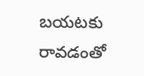బయటకు రావడంతో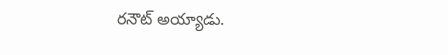రనౌట్ అయ్యాడు.